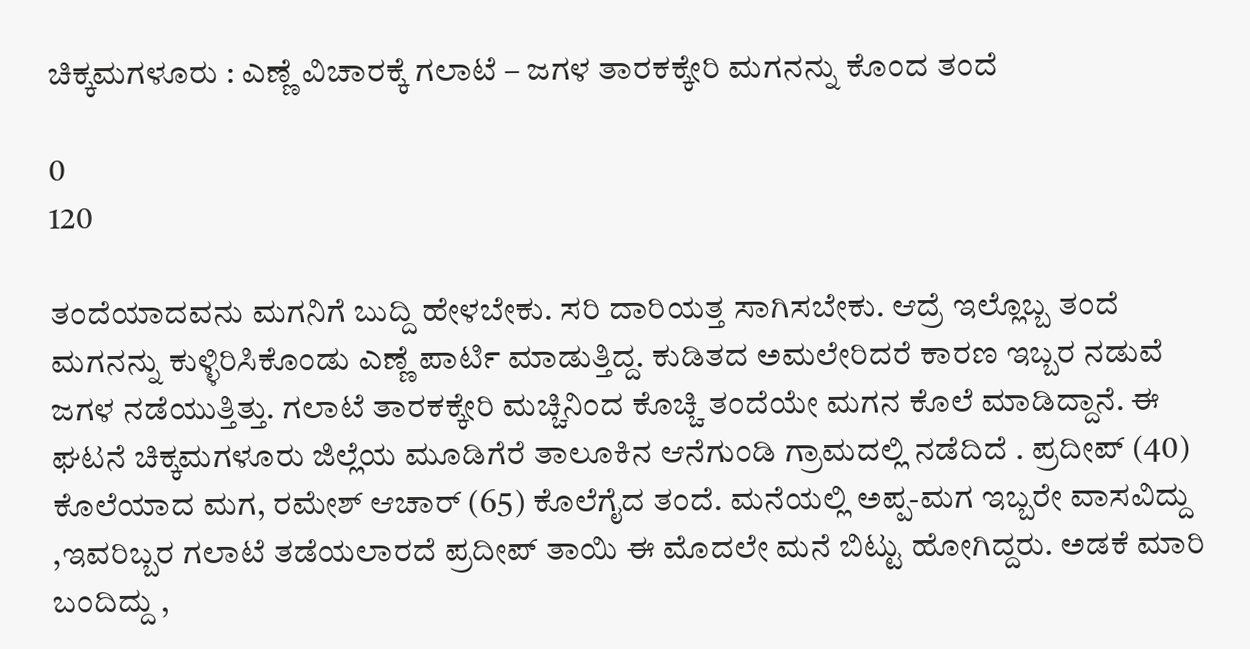ಚಿಕ್ಕಮಗಳೂರು : ಎಣ್ಣೆ ವಿಚಾರಕ್ಕೆ ಗಲಾಟೆ – ಜಗಳ ತಾರಕಕ್ಕೇರಿ ಮಗನನ್ನು ಕೊಂದ ತಂದೆ

0
120

ತಂದೆಯಾದವನು ಮಗನಿಗೆ ಬುದ್ದಿ ಹೇಳಬೇಕು. ಸರಿ ದಾರಿಯತ್ತ ಸಾಗಿಸಬೇಕು. ಆದ್ರೆ ಇಲ್ಲೊಬ್ಬ ತಂದೆ ಮಗನನ್ನು ಕುಳ್ಳಿರಿಸಿಕೊಂಡು ಎಣ್ಣೆ ಪಾರ್ಟಿ ಮಾಡುತ್ತಿದ್ದ. ಕುಡಿತದ ಅಮಲೇರಿದರೆ ಕಾರಣ ಇಬ್ಬರ ನಡುವೆ ಜಗಳ ನಡೆಯುತ್ತಿತ್ತು. ಗಲಾಟೆ ತಾರಕಕ್ಕೇರಿ ಮಚ್ಚಿನಿಂದ ಕೊಚ್ಚಿ ತಂದೆಯೇ ಮಗನ ಕೊಲೆ ಮಾಡಿದ್ದಾನೆ. ಈ ಘಟನೆ ಚಿಕ್ಕಮಗಳೂರು ಜಿಲ್ಲೆಯ ಮೂಡಿಗೆರೆ ತಾಲೂಕಿನ ಆನೆಗುಂಡಿ ಗ್ರಾಮದಲ್ಲಿ ನಡೆದಿದೆ . ಪ್ರದೀಪ್ (40) ಕೊಲೆಯಾದ ಮಗ, ರಮೇಶ್ ಆಚಾರ್ (65) ಕೊಲೆಗೈದ ತಂದೆ. ಮನೆಯಲ್ಲಿ ಅಪ್ಪ-ಮಗ ಇಬ್ಬರೇ ವಾಸವಿದ್ದು ,ಇವರಿಬ್ಬರ ಗಲಾಟೆ ತಡೆಯಲಾರದೆ ಪ್ರದೀಪ್ ತಾಯಿ ಈ ಮೊದಲೇ ಮನೆ ಬಿಟ್ಟು ಹೋಗಿದ್ದರು. ಅಡಕೆ ಮಾರಿ ಬಂದಿದ್ದು ,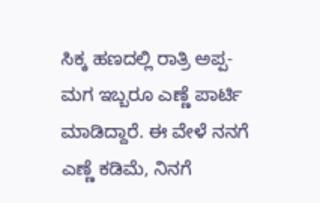ಸಿಕ್ಕ ಹಣದಲ್ಲಿ ರಾತ್ರಿ ಅಪ್ಪ-ಮಗ ಇಬ್ಬರೂ ಎಣ್ಣೆ ಪಾರ್ಟಿ ಮಾಡಿದ್ದಾರೆ. ಈ ವೇಳೆ ನನಗೆ ಎಣ್ಣೆ ಕಡಿಮೆ, ನಿನಗೆ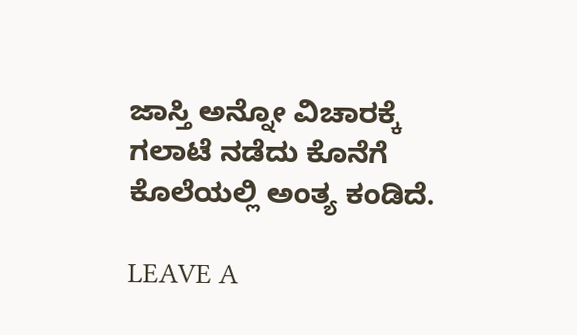ಜಾಸ್ತಿ ಅನ್ನೋ ವಿಚಾರಕ್ಕೆ ಗಲಾಟೆ ನಡೆದು ಕೊನೆಗೆ ಕೊಲೆಯಲ್ಲಿ ಅಂತ್ಯ ಕಂಡಿದೆ.

LEAVE A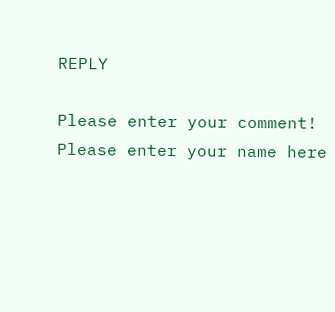REPLY

Please enter your comment!
Please enter your name here